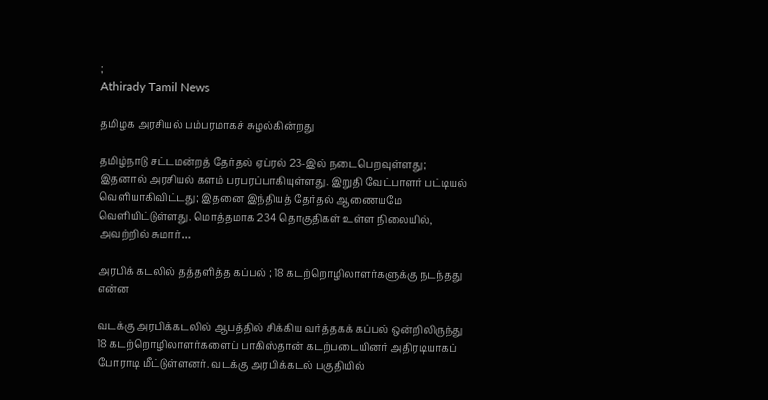;
Athirady Tamil News

தமிழக அரசியல் பம்பரமாகச் சுழல்கின்றது

தமிழ்நாடு சட்டமன்றத் தேர்தல் ஏப்ரல் 23-இல் நடைபெறவுள்ளது; இதனால் அரசியல் களம் பரபரப்பாகியுள்ளது. இறுதி வேட்பாளர் பட்டியல் வெளியாகிவிட்டது; இதனை இந்தியத் தேர்தல் ஆணையமே வெளியிட்டுள்ளது. மொத்தமாக 234 தொகுதிகள் உள்ள நிலையில், அவற்றில் சுமார்…

அரபிக் கடலில் தத்தளித்த கப்பல் ; 18 கடற்றொழிலாளர்களுக்கு நடந்தது என்ன

வடக்கு அரபிக்கடலில் ஆபத்தில் சிக்கிய வர்த்தகக் கப்பல் ஒன்றிலிருந்து 18 கடற்றொழிலாளர்களைப் பாகிஸ்தான் கடற்படையினர் அதிரடியாகப் போராடி மீட்டுள்ளனர். வடக்கு அரபிக்கடல் பகுதியில்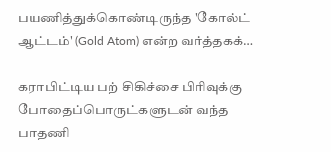பயணித்துக்கொண்டிருந்த 'கோல்ட் ஆட்டம்' (Gold Atom) என்ற வர்த்தகக்…

கராபிட்டிய பற் சிகிச்சை பிரிவுக்கு போதைப்பொருட்களுடன் வந்த பாதணி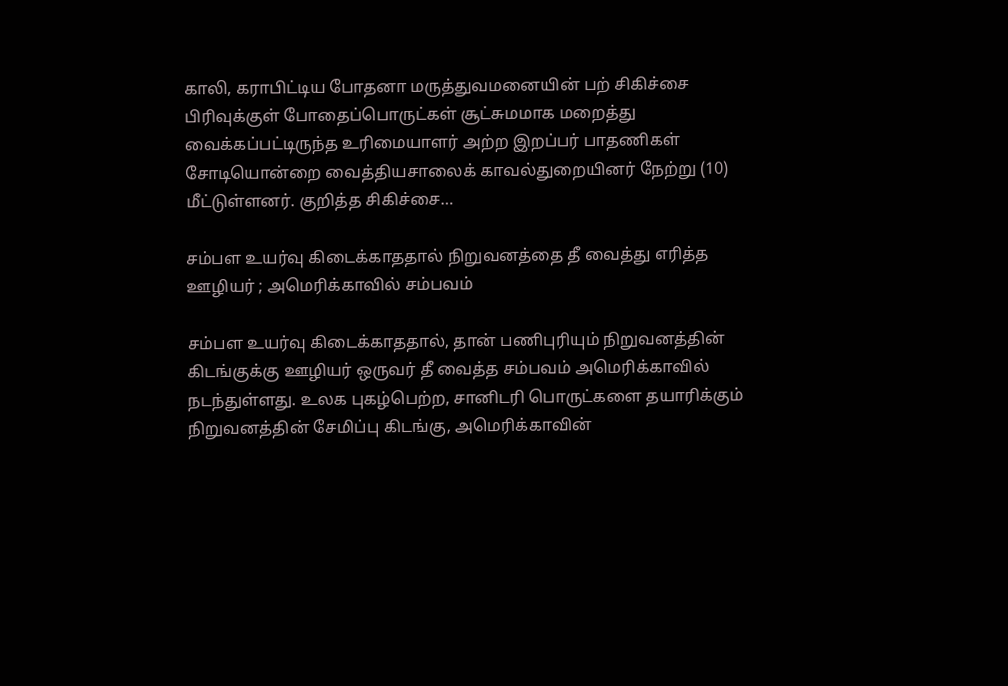காலி, கராபிட்டிய போதனா மருத்துவமனையின் பற் சிகிச்சை பிரிவுக்குள் போதைப்பொருட்கள் சூட்சுமமாக மறைத்து வைக்கப்பட்டிருந்த உரிமையாளர் அற்ற இறப்பர் பாதணிகள் சோடியொன்றை வைத்தியசாலைக் காவல்துறையினர் நேற்று (10) மீட்டுள்ளனர். குறித்த சிகிச்சை…

சம்பள உயர்வு கிடைக்காததால் நிறுவனத்தை தீ வைத்து எரித்த ஊழியர் ; அமெரிக்காவில் சம்பவம்

சம்பள உயர்வு கிடைக்காததால், தான் பணிபுரியும் நிறுவனத்தின் கிடங்குக்கு ஊழியர் ஒருவர் தீ வைத்த சம்பவம் அமெரிக்காவில் நடந்துள்ளது. உலக புகழ்பெற்ற, சானிடரி பொருட்களை தயாரிக்கும் நிறுவனத்தின் சேமிப்பு கிடங்கு, அமெரிக்காவின்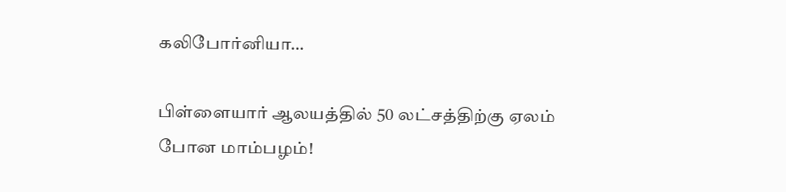கலிபோர்னியா…

பிள்ளையார் ஆலயத்தில் 50 லட்சத்திற்கு ஏலம் போன மாம்பழம்!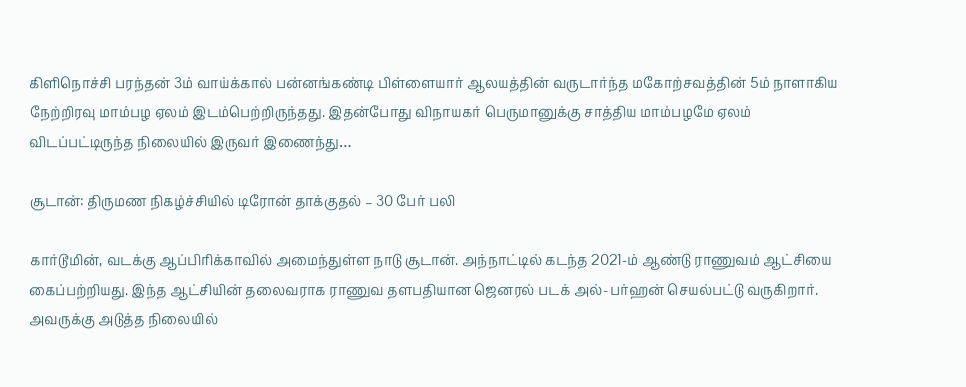கிளிநொச்சி பரந்தன் 3ம் வாய்க்கால் பன்னங்கண்டி பிள்ளையார் ஆலயத்தின் வருடார்ந்த மகோற்சவத்தின் 5ம் நாளாகிய நேற்றிரவு மாம்பழ ஏலம் இடம்பெற்றிருந்தது. இதன்போது விநாயகர் பெருமானுக்கு சாத்திய மாம்பழமே ஏலம் விடப்பட்டிருந்த நிலையில் இருவர் இணைந்து…

சூடான்: திருமண நிகழ்ச்சியில் டிரோன் தாக்குதல் – 30 பேர் பலி

கார்டூமின், வடக்கு ஆப்பிரிக்காவில் அமைந்துள்ள நாடு சூடான். அந்நாட்டில் கடந்த 2021-ம் ஆண்டு ராணுவம் ஆட்சியை கைப்பற்றியது. இந்த ஆட்சியின் தலைவராக ராணுவ தளபதியான ஜெனரல் படக் அல்-பர்ஹன் செயல்பட்டு வருகிறார். அவருக்கு அடுத்த நிலையில்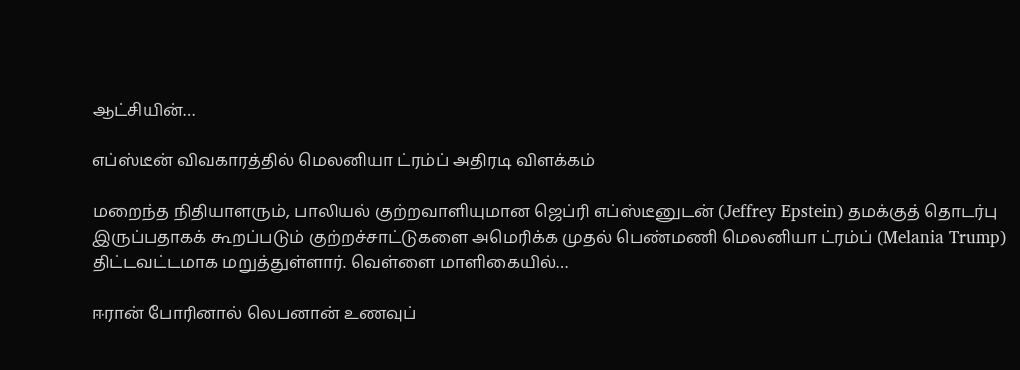ஆட்சியின்…

எப்ஸ்டீன் விவகாரத்தில் மெலனியா ட்ரம்ப் அதிரடி விளக்கம்

மறைந்த நிதியாளரும், பாலியல் குற்றவாளியுமான ஜெப்ரி எப்ஸ்டீனுடன் (Jeffrey Epstein) தமக்குத் தொடர்பு இருப்பதாகக் கூறப்படும் குற்றச்சாட்டுகளை அமெரிக்க முதல் பெண்மணி மெலனியா ட்ரம்ப் (Melania Trump) திட்டவட்டமாக மறுத்துள்ளார். வெள்ளை மாளிகையில்…

ஈரான் போரினால் லெபனான் உணவுப்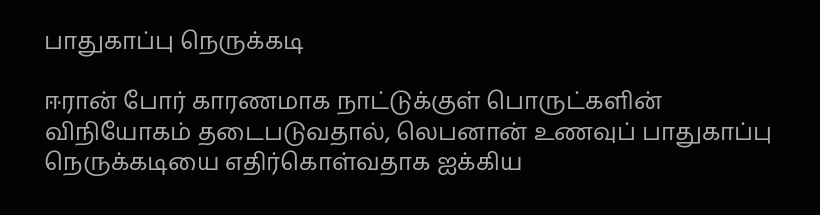பாதுகாப்பு நெருக்கடி

ஈரான் போர் காரணமாக நாட்டுக்குள் பொருட்களின் விநியோகம் தடைபடுவதால், லெபனான் உணவுப் பாதுகாப்பு நெருக்கடியை எதிர்கொள்வதாக ஐக்கிய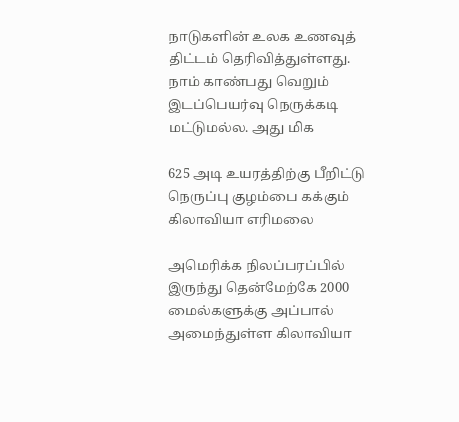நாடுகளின் உலக உணவுத் திட்டம் தெரிவித்துள்ளது. நாம் காண்பது வெறும் இடப்பெயர்வு நெருக்கடி மட்டுமல்ல. அது மிக

625 அடி உயரத்திற்கு பீறிட்டு நெருப்பு குழம்பை கக்கும் கிலாவியா எரிமலை

அமெரிக்க நிலப்பரப்பில் இருந்து தென்மேற்கே 2000 மைல்களுக்கு அப்பால் அமைந்துள்ள கிலாவியா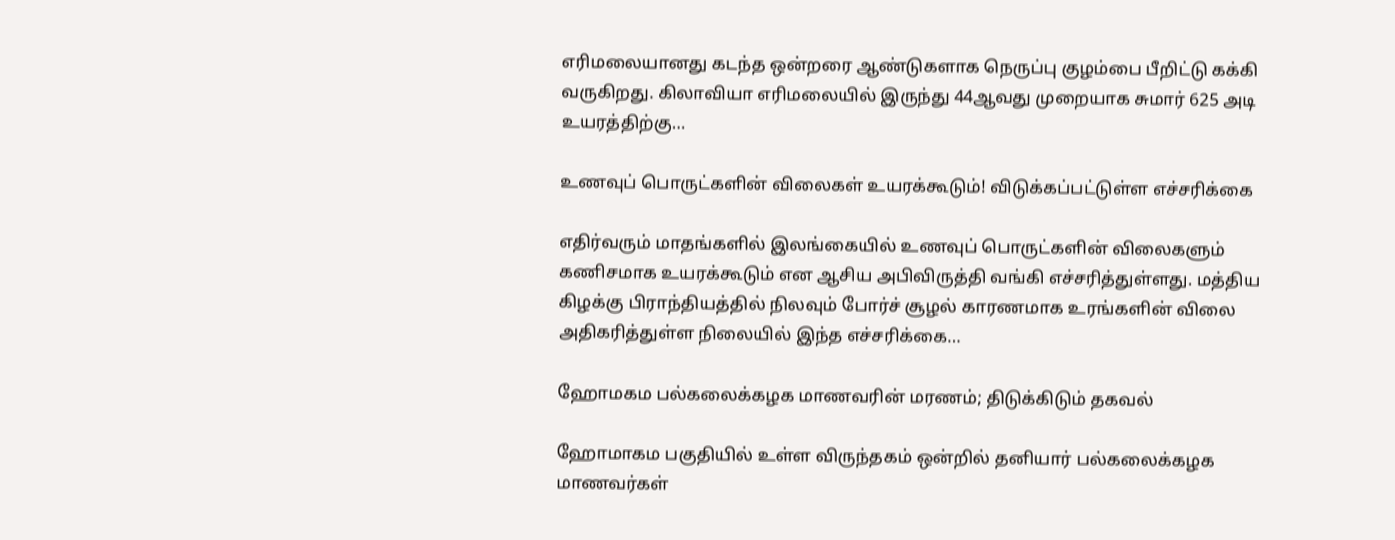எரிமலையானது கடந்த ஒன்றரை ஆண்டுகளாக நெருப்பு குழம்பை பீறிட்டு கக்கி வருகிறது. கிலாவியா எரிமலையில் இருந்து 44ஆவது முறையாக சுமார் 625 அடி உயரத்திற்கு…

உணவுப் பொருட்களின் விலைகள் உயரக்கூடும்! விடுக்கப்பட்டுள்ள எச்சரிக்கை

எதிர்வரும் மாதங்களில் இலங்கையில் உணவுப் பொருட்களின் விலைகளும் கணிசமாக உயரக்கூடும் என ஆசிய அபிவிருத்தி வங்கி எச்சரித்துள்ளது. மத்திய கிழக்கு பிராந்தியத்தில் நிலவும் போர்ச் சூழல் காரணமாக உரங்களின் விலை அதிகரித்துள்ள நிலையில் இந்த எச்சரிக்கை…

ஹோமகம பல்கலைக்கழக மாணவரின் மரணம்; திடுக்கிடும் தகவல்

ஹோமாகம பகுதியில் உள்ள விருந்தகம் ஒன்றில் தனியார் பல்கலைக்கழக மாணவர்கள்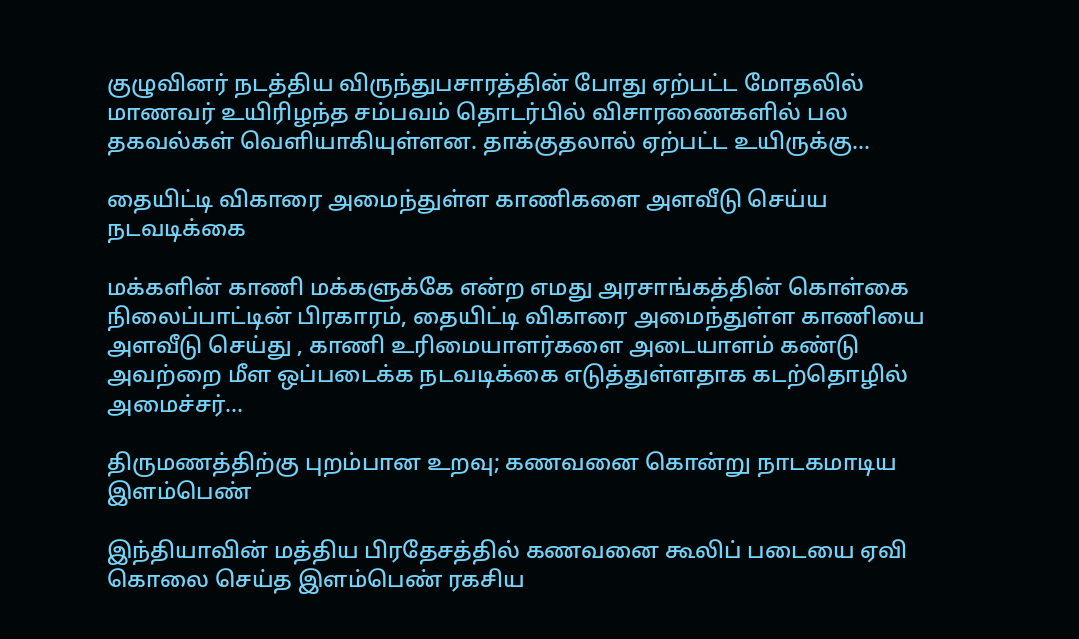குழுவினர் நடத்திய விருந்துபசாரத்தின் போது ஏற்பட்ட மோதலில் மாணவர் உயிரிழந்த சம்பவம் தொடர்பில் விசாரணைகளில் பல தகவல்கள் வெளியாகியுள்ளன. தாக்குதலால் ஏற்பட்ட உயிருக்கு…

தையிட்டி விகாரை அமைந்துள்ள காணிகளை அளவீடு செய்ய நடவடிக்கை

மக்களின் காணி மக்களுக்கே என்ற எமது அரசாங்கத்தின் கொள்கை நிலைப்பாட்டின் பிரகாரம், தையிட்டி விகாரை அமைந்துள்ள காணியை அளவீடு செய்து , காணி உரிமையாளர்களை அடையாளம் கண்டு அவற்றை மீள ஒப்படைக்க நடவடிக்கை எடுத்துள்ளதாக கடற்தொழில் அமைச்சர்…

திருமணத்திற்கு புறம்பான உறவு; கணவனை கொன்று நாடகமாடிய இளம்பெண்

இந்தியாவின் மத்திய பிரதேசத்தில் கணவனை கூலிப் படையை ஏவி கொலை செய்த இளம்பெண் ரகசிய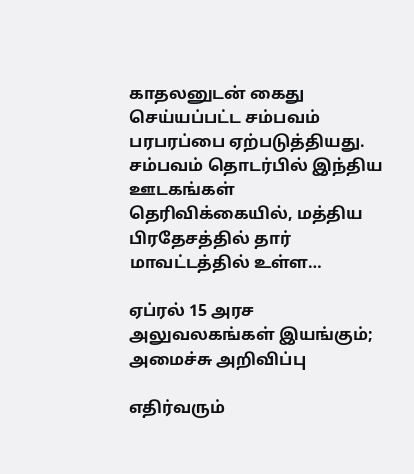காதலனுடன் கைது செய்யப்பட்ட சம்பவம் பரபரப்பை ஏற்படுத்தியது. சம்பவம் தொடர்பில் இந்திய ஊடகங்கள் தெரிவிக்கையில், மத்திய பிரதேசத்தில் தார் மாவட்டத்தில் உள்ள…

ஏப்ரல் 15 அரச அலுவலகங்கள் இயங்கும்; அமைச்சு அறிவிப்பு

எதிர்வரும்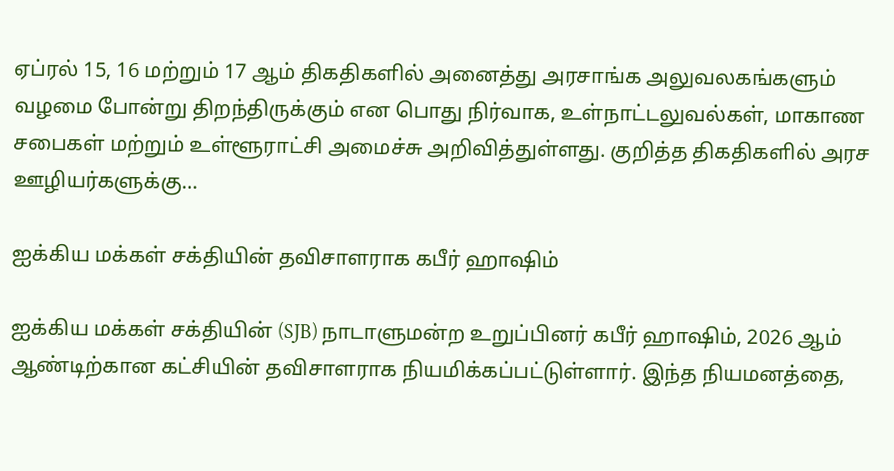ஏப்ரல் 15, 16 மற்றும் 17 ஆம் திகதிகளில் அனைத்து அரசாங்க அலுவலகங்களும் வழமை போன்று திறந்திருக்கும் என பொது நிர்வாக, உள்நாட்டலுவல்கள், மாகாண சபைகள் மற்றும் உள்ளூராட்சி அமைச்சு அறிவித்துள்ளது. குறித்த திகதிகளில் அரச ஊழியர்களுக்கு…

ஐக்கிய மக்கள் சக்தியின் தவிசாளராக கபீர் ஹாஷிம்

ஐக்கிய மக்கள் சக்தியின் (SJB) நாடாளுமன்ற உறுப்பினர் கபீர் ஹாஷிம், 2026 ஆம் ஆண்டிற்கான கட்சியின் தவிசாளராக நியமிக்கப்பட்டுள்ளார். இந்த நியமனத்தை,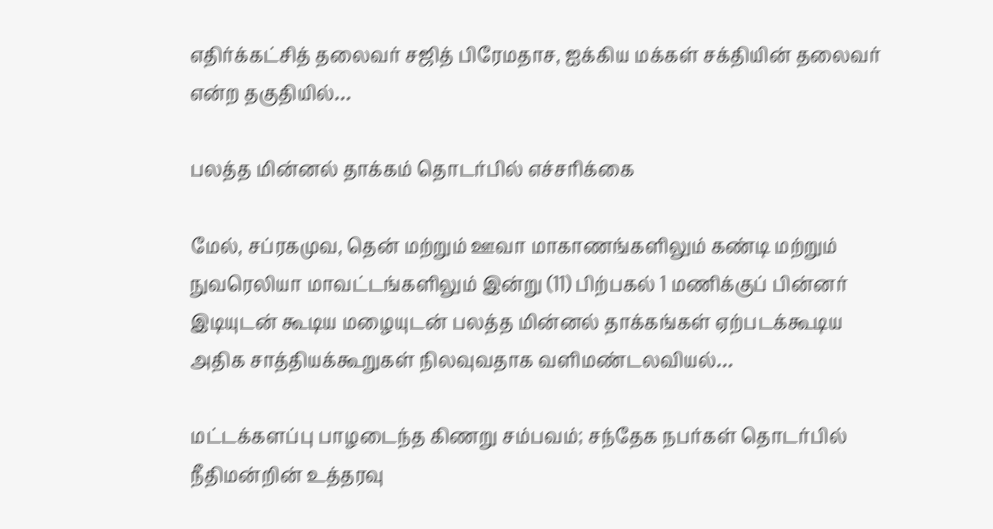எதிர்க்கட்சித் தலைவர் சஜித் பிரேமதாச, ஐக்கிய மக்கள் சக்தியின் தலைவர் என்ற தகுதியில்…

பலத்த மின்னல் தாக்கம் தொடர்பில் எச்சரிக்கை

மேல், சப்ரகமுவ, தென் மற்றும் ஊவா மாகாணங்களிலும் கண்டி மற்றும் நுவரெலியா மாவட்டங்களிலும் இன்று (11) பிற்பகல் 1 மணிக்குப் பின்னர் இடியுடன் கூடிய மழையுடன் பலத்த மின்னல் தாக்கங்கள் ஏற்படக்கூடிய அதிக சாத்தியக்கூறுகள் நிலவுவதாக வளிமண்டலவியல்…

மட்டக்களப்பு பாழடைந்த கிணறு சம்பவம்; சந்தேக நபர்கள் தொடர்பில் நீதிமன்றின் உத்தரவு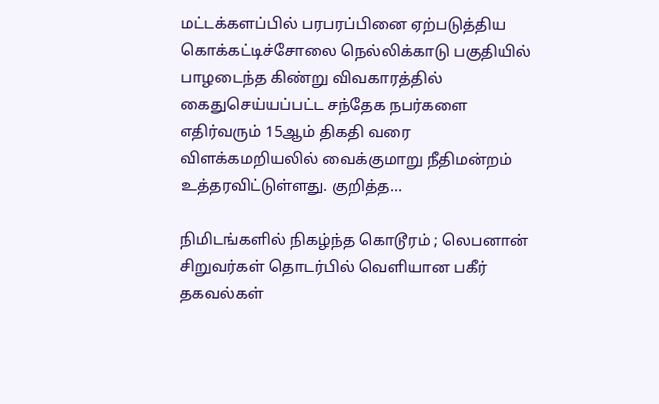மட்டக்களப்பில் பரபரப்பினை ஏற்படுத்திய கொக்கட்டிச்சோலை நெல்லிக்காடு பகுதியில் பாழடைந்த கிண்று விவகாரத்தில் கைதுசெய்யப்பட்ட சந்தேக நபர்களை எதிர்வரும் 15ஆம் திகதி வரை விளக்கமறியலில் வைக்குமாறு நீதிமன்றம் உத்தரவிட்டுள்ளது. குறித்த…

நிமிடங்களில் நிகழ்ந்த கொடூரம் ; லெபனான் சிறுவர்கள் தொடர்பில் வெளியான பகீர் தகவல்கள்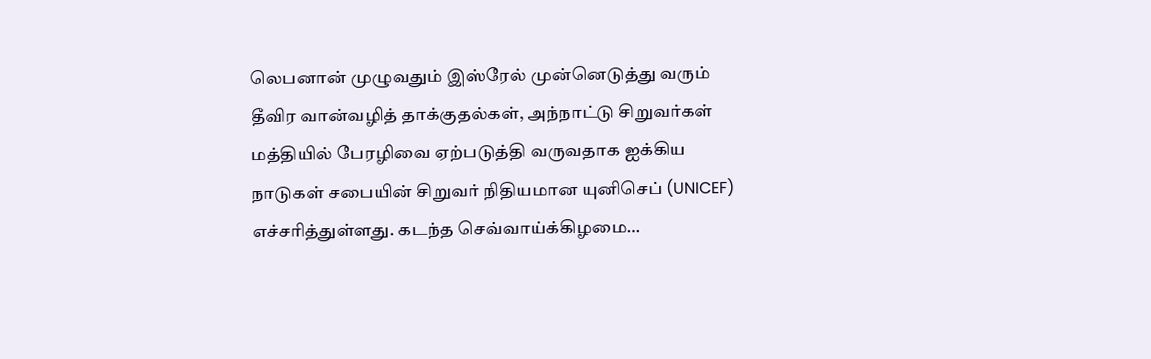லெபனான் முழுவதும் இஸ்ரேல் முன்னெடுத்து வரும் தீவிர வான்வழித் தாக்குதல்கள், அந்நாட்டு சிறுவர்கள் மத்தியில் பேரழிவை ஏற்படுத்தி வருவதாக ஐக்கிய நாடுகள் சபையின் சிறுவர் நிதியமான யுனிசெப் (UNICEF) எச்சரித்துள்ளது. கடந்த செவ்வாய்க்கிழமை…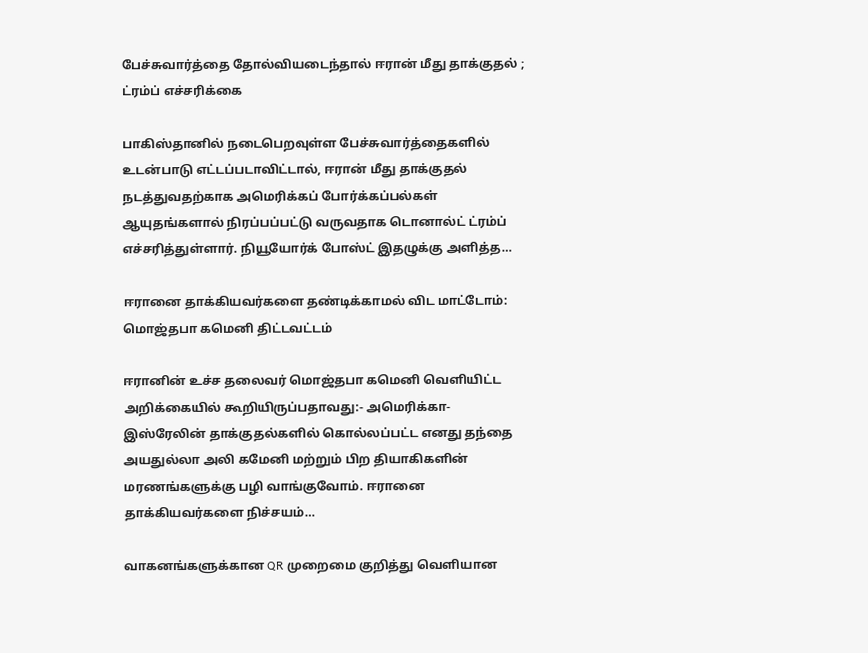பேச்சுவார்த்தை தோல்வியடைந்தால் ஈரான் மீது தாக்குதல் ; ட்ரம்ப் எச்சரிக்கை

பாகிஸ்தானில் நடைபெறவுள்ள பேச்சுவார்த்தைகளில் உடன்பாடு எட்டப்படாவிட்டால், ஈரான் மீது தாக்குதல் நடத்துவதற்காக அமெரிக்கப் போர்க்கப்பல்கள் ஆயுதங்களால் நிரப்பப்பட்டு வருவதாக டொனால்ட் ட்ரம்ப் எச்சரித்துள்ளார். நியூயோர்க் போஸ்ட் இதழுக்கு அளித்த…

ஈரானை தாக்கியவர்களை தண்டிக்காமல் விட மாட்டோம்: மொஜ்தபா கமெனி திட்டவட்டம்

ஈரானின் உச்ச தலைவர் மொஜ்தபா கமெனி வெளியிட்ட அறிக்கையில் கூறியிருப்பதாவது:- அமெரிக்கா-இஸ்ரேலின் தாக்குதல்களில் கொல்லப்பட்ட எனது தந்தை அயதுல்லா அலி கமேனி மற்றும் பிற தியாகிகளின் மரணங்களுக்கு பழி வாங்குவோம். ஈரானை தாக்கியவர்களை நிச்சயம்…

வாகனங்களுக்கான QR முறைமை குறித்து வெளியான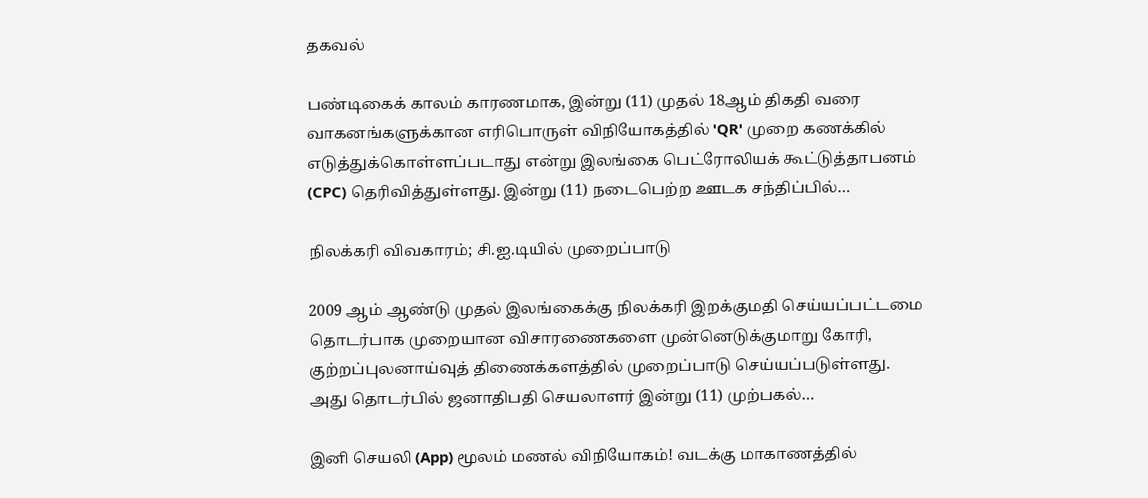தகவல்

பண்டிகைக் காலம் காரணமாக, இன்று (11) முதல் 18ஆம் திகதி வரை வாகனங்களுக்கான எரிபொருள் விநியோகத்தில் 'QR' முறை கணக்கில் எடுத்துக்கொள்ளப்படாது என்று இலங்கை பெட்ரோலியக் கூட்டுத்தாபனம் (CPC) தெரிவித்துள்ளது. இன்று (11) நடைபெற்ற ஊடக சந்திப்பில்…

நிலக்கரி விவகாரம்; சி.ஐ.டியில் முறைப்பாடு

2009 ஆம் ஆண்டு முதல் இலங்கைக்கு நிலக்கரி இறக்குமதி செய்யப்பட்டமை தொடர்பாக முறையான விசாரணைகளை முன்னெடுக்குமாறு கோரி, குற்றப்புலனாய்வுத் திணைக்களத்தில் முறைப்பாடு செய்யப்படுள்ளது. அது தொடர்பில் ஜனாதிபதி செயலாளர் இன்று (11) முற்பகல்…

இனி செயலி (App) மூலம் மணல் விநியோகம்! வடக்கு மாகாணத்தில்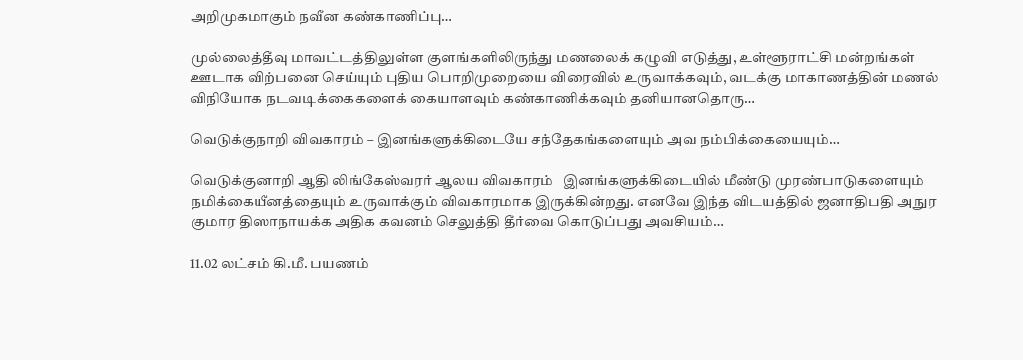அறிமுகமாகும் நவீன கண்காணிப்பு…

முல்லைத்தீவு மாவட்டத்திலுள்ள குளங்களிலிருந்து மணலைக் கழுவி எடுத்து, உள்ளூராட்சி மன்றங்கள் ஊடாக விற்பனை செய்யும் புதிய பொறிமுறையை விரைவில் உருவாக்கவும், வடக்கு மாகாணத்தின் மணல் விநியோக நடவடிக்கைகளைக் கையாளவும் கண்காணிக்கவும் தனியானதொரு…

வெடுக்குநாறி விவகாரம் – இனங்களுக்கிடையே சந்தேகங்களையும் அவ நம்பிக்கையையும்…

வெடுக்குனாறி ஆதி லிங்கேஸ்வரர் ஆலய விவகாரம்   இனங்களுக்கிடையில் மீண்டு முரண்பாடுகளையும் நமிக்கையீனத்தையும் உருவாக்கும் விவகாரமாக இருக்கின்றது. எனவே இந்த விடயத்தில் ஜனாதிபதி அநுர குமார திஸாநாயக்க அதிக கவனம் செலுத்தி தீர்வை கொடுப்பது அவசியம்…

11.02 லட்சம் கி.மீ. பயணம்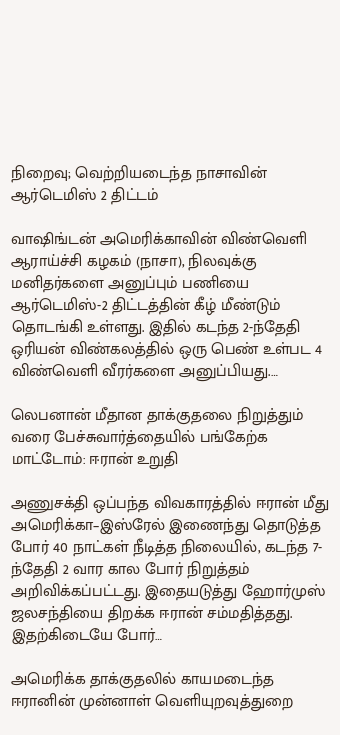நிறைவு; வெற்றியடைந்த நாசாவின் ஆர்டெமிஸ் 2 திட்டம்

வாஷிங்டன் அமெரிக்காவின் விண்வெளி ஆராய்ச்சி கழகம் (நாசா), நிலவுக்கு மனிதர்களை அனுப்பும் பணியை ஆர்டெமிஸ்-2 திட்டத்தின் கீழ் மீண்டும் தொடங்கி உள்ளது. இதில் கடந்த 2-ந்தேதி ஒரியன் விண்கலத்தில் ஒரு பெண் உள்பட 4 விண்வெளி வீரர்களை அனுப்பியது.…

லெபனான் மீதான தாக்குதலை நிறுத்தும் வரை பேச்சுவார்த்தையில் பங்கேற்க மாட்டோம்: ஈரான் உறுதி

அணுசக்தி ஒப்பந்த விவகாரத்தில் ஈரான் மீது அமெரிக்கா–இஸ்ரேல் இணைந்து தொடுத்த போர் 40 நாட்கள் நீடித்த நிலையில், கடந்த 7-ந்தேதி 2 வார கால போர் நிறுத்தம் அறிவிக்கப்பட்டது. இதையடுத்து ஹோர்முஸ் ஜலசந்தியை திறக்க ஈரான் சம்மதித்தது. இதற்கிடையே போர்…

அமெரிக்க தாக்குதலில் காயமடைந்த ஈரானின் முன்னாள் வெளியுறவுத்துறை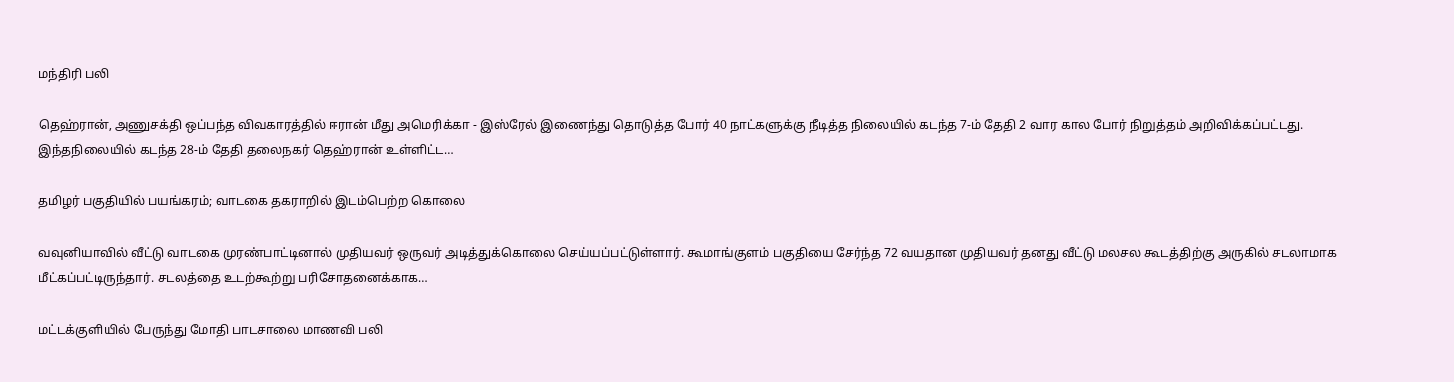மந்திரி பலி

தெஹ்ரான், அணுசக்தி ஒப்பந்த விவகாரத்தில் ஈரான் மீது அமெரிக்கா - இஸ்ரேல் இணைந்து தொடுத்த போர் 40 நாட்களுக்கு நீடித்த நிலையில் கடந்த 7-ம் தேதி 2 வார கால போர் நிறுத்தம் அறிவிக்கப்பட்டது. இந்தநிலையில் கடந்த 28-ம் தேதி தலைநகர் தெஹ்ரான் உள்ளிட்ட…

தமிழர் பகுதியில் பயங்கரம்; வாடகை தகராறில் இடம்பெற்ற கொலை

வவுனியாவில் வீட்டு வாடகை முரண்பாட்டினால் முதியவர் ஒருவர் அடித்துக்கொலை செய்யப்பட்டுள்ளார். கூமாங்குளம் பகுதியை சேர்ந்த 72 வயதான முதியவர் தனது வீட்டு மலசல கூடத்திற்கு அருகில் சடலாமாக மீட்கப்பட்டிருந்தார். சடலத்தை உடற்கூற்று பரிசோதனைக்காக…

மட்டக்குளியில் பேருந்து மோதி பாடசாலை மாணவி பலி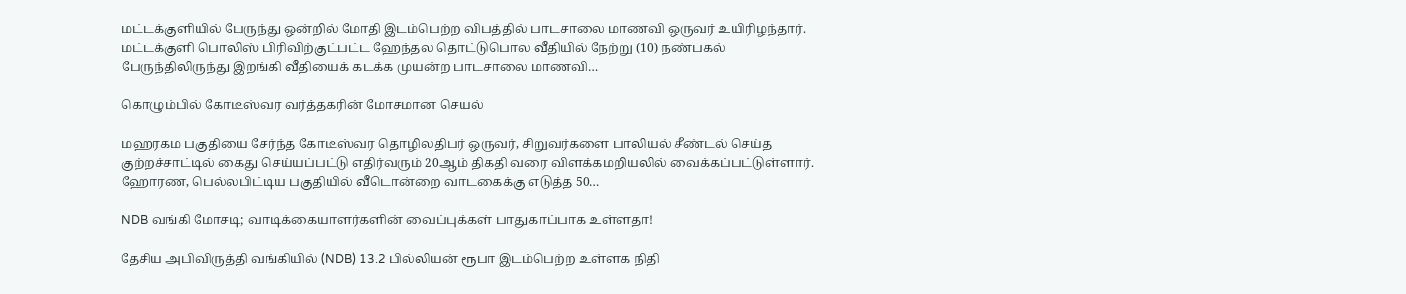மட்டக்குளியில் பேருந்து ஒன்றில் மோதி இடம்பெற்ற விபத்தில் பாடசாலை மாணவி ஒருவர் உயிரிழந்தார். மட்டக்குளி பொலிஸ் பிரிவிற்குட்பட்ட ஹேந்தல தொட்டுபொல வீதியில் நேற்று (10) நண்பகல் பேருந்திலிருந்து இறங்கி வீதியைக் கடக்க முயன்ற பாடசாலை மாணவி…

கொழும்பில் கோடீஸ்வர வர்த்தகரின் மோசமான செயல்

மஹரகம பகுதியை சேர்ந்த கோடீஸ்வர தொழிலதிபர் ஒருவர், சிறுவர்களை பாலியல் சீண்டல் செய்த குற்றச்சாட்டில் கைது செய்யப்பட்டு எதிர்வரும் 20ஆம் திகதி வரை விளக்கமறியலில் வைக்கப்பட்டுள்ளார். ஹோரண, பெல்லபிட்டிய பகுதியில் வீடொன்றை வாடகைக்கு எடுத்த 50…

NDB வங்கி மோசடி; வாடிக்கையாளர்களின் வைப்புக்கள் பாதுகாப்பாக உள்ளதா!

தேசிய அபிவிருத்தி வங்கியில் (NDB) 13.2 பில்லியன் ரூபா இடம்பெற்ற உள்ளக நிதி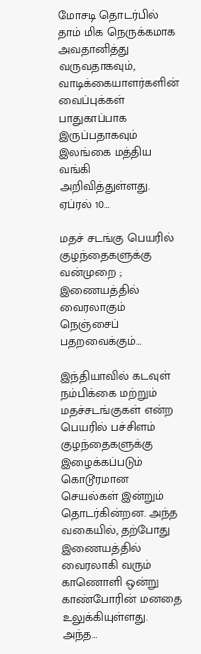மோசடி தொடர்பில் தாம் மிக நெருக்கமாக அவதானித்து வருவதாகவும், வாடிக்கையாளர்களின் வைப்புக்கள் பாதுகாப்பாக இருப்பதாகவும் இலங்கை மத்திய வங்கி அறிவித்துள்ளது. ஏப்ரல் 10…

மதச் சடங்கு பெயரில் குழந்தைகளுக்கு வன்முறை ; இணையத்தில் வைரலாகும் நெஞ்சைப் பதறவைக்கும்…

இந்தியாவில் கடவுள் நம்பிக்கை மற்றும் மதச்சடங்குகள் என்ற பெயரில் பச்சிளம் குழந்தைகளுக்கு இழைக்கப்படும் கொடூரமான செயல்கள் இன்றும் தொடர்கின்றன. அந்த வகையில், தற்போது இணையத்தில் வைரலாகி வரும் காணொளி ஒன்று காண்போரின் மனதை உலுக்கியுள்ளது. அந்த…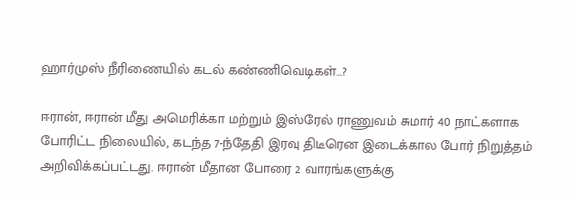ஹார்முஸ் நீரிணையில் கடல் கண்ணிவெடிகள்…?

ஈரான், ஈரான் மீது அமெரிக்கா மற்றும் இஸ்ரேல் ராணுவம் சுமார் 40 நாட்களாக போரிட்ட நிலையில், கடந்த 7-ந்தேதி இரவு திடீரென இடைக்கால போர் நிறுத்தம் அறிவிக்கப்பட்டது. ஈரான் மீதான போரை 2 வாரங்களுக்கு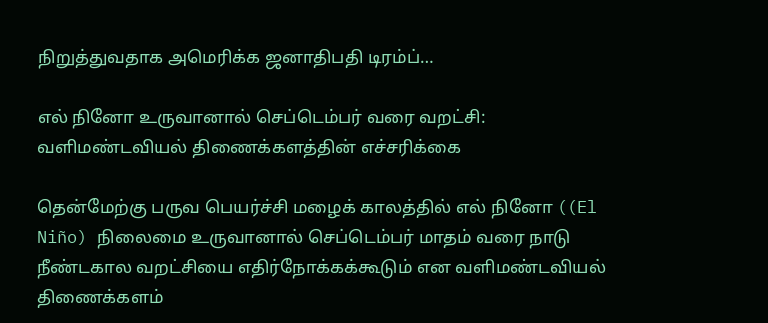நிறுத்துவதாக அமெரிக்க ஜனாதிபதி டிரம்ப்…

எல் நினோ உருவானால் செப்டெம்பர் வரை வறட்சி: வளிமண்டவியல் திணைக்களத்தின் எச்சரிக்கை

தென்மேற்கு பருவ பெயர்ச்சி மழைக் காலத்தில் எல் நினோ ((El Niño) நிலைமை உருவானால் செப்டெம்பர் மாதம் வரை நாடு நீண்டகால வறட்சியை எதிர்நோக்கக்கூடும் என வளிமண்டவியல் திணைக்களம்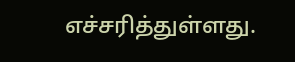எச்சரித்துள்ளது.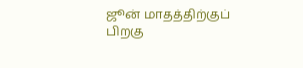ஜூன் மாதத்திற்குப் பிறகு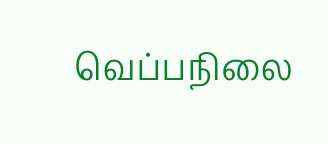வெப்பநிலை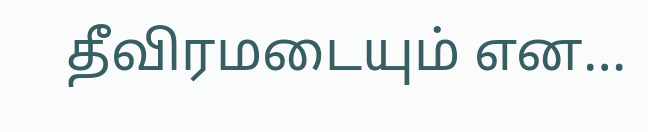தீவிரமடையும் என…